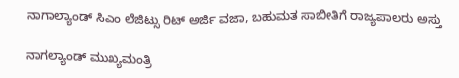ನಾಗಾಲ್ಯಾಂಡ್ ಸಿಎಂ ಲೆಜಿಟ್ಸು ರಿಟ್ ಅರ್ಜಿ ವಜಾ, ಬಹುಮತ ಸಾಬೀತಿಗೆ ರಾಜ್ಯಪಾಲರು ಅಸ್ತು

ನಾಗಲ್ಯಾಂಡ್‌ ಮುಖ್ಯಮಂತ್ರಿ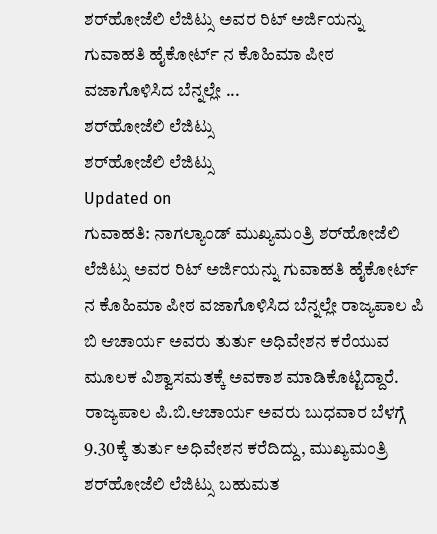ಶರ್‌ಹೋಜೆಲಿ ಲೆಜಿಟ್ಸು ಅವರ ರಿಟ್ ಅರ್ಜಿಯನ್ನು ಗುವಾಹತಿ ಹೈಕೋರ್ಟ್ ನ ಕೊಹಿಮಾ ಪೀಠ ವಜಾಗೊಳಿಸಿದ ಬೆನ್ನಲ್ಲೇ ...
ಶರ್‌ಹೋಜೆಲಿ ಲೆಜಿಟ್ಸು
ಶರ್‌ಹೋಜೆಲಿ ಲೆಜಿಟ್ಸು
Updated on
ಗುವಾಹತಿ: ನಾಗಲ್ಯಾಂಡ್‌ ಮುಖ್ಯಮಂತ್ರಿ ಶರ್‌ಹೋಜೆಲಿ ಲೆಜಿಟ್ಸು ಅವರ ರಿಟ್ ಅರ್ಜಿಯನ್ನು ಗುವಾಹತಿ ಹೈಕೋರ್ಟ್ ನ ಕೊಹಿಮಾ ಪೀಠ ವಜಾಗೊಳಿಸಿದ ಬೆನ್ನಲ್ಲೇ ರಾಜ್ಯಪಾಲ ಪಿ ಬಿ ಆಚಾರ್ಯ ಅವರು ತುರ್ತು ಅಧಿವೇಶನ ಕರೆಯುವ ಮೂಲಕ ವಿಶ್ವಾಸಮತಕ್ಕೆ ಅವಕಾಶ ಮಾಡಿಕೊಟ್ಟಿದ್ದಾರೆ.
ರಾಜ್ಯಪಾಲ ಪಿ.ಬಿ.ಆಚಾರ್ಯ ಅವರು ಬುಧವಾರ ಬೆಳಗ್ಗೆ 9.30ಕ್ಕೆ ತುರ್ತು ಅಧಿವೇಶನ ಕರೆದಿದ್ದು, ಮುಖ್ಯಮಂತ್ರಿ ಶರ್‌ಹೋಜೆಲಿ ಲೆಜಿಟ್ಸು ಬಹುಮತ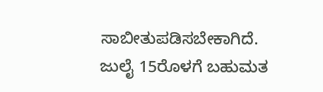ಸಾಬೀತುಪಡಿಸಬೇಕಾಗಿದೆ.
ಜುಲೈ 15ರೊಳಗೆ ಬಹುಮತ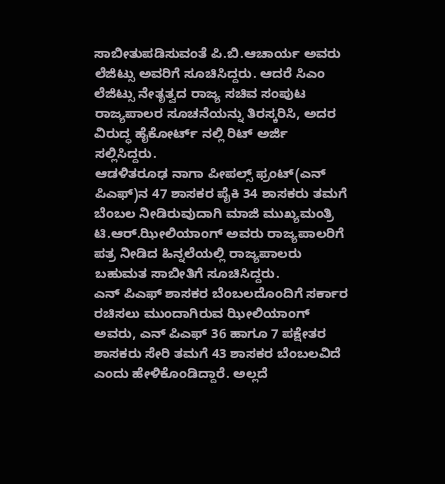ಸಾಬೀತುಪಡಿಸುವಂತೆ ಪಿ.ಬಿ.ಆಚಾರ್ಯ ಅವರು ಲೆಜಿಟ್ಸು ಅವರಿಗೆ ಸೂಚಿಸಿದ್ದರು. ಆದರೆ ಸಿಎಂ ಲೆಜಿಟ್ಸು ನೇತೃತ್ವದ ರಾಜ್ಯ ಸಚಿವ ಸಂಪುಟ ರಾಜ್ಯಪಾಲರ ಸೂಚನೆಯನ್ನು ತಿರಸ್ಕರಿಸಿ, ಅದರ ವಿರುದ್ಧ ಹೈಕೋರ್ಟ್ ನಲ್ಲಿ ರಿಟ್ ಅರ್ಜಿ ಸಲ್ಲಿಸಿದ್ದರು.
ಆಡಳಿತರೂಢ ನಾಗಾ ಪೀಪಲ್ಸ್ ಫ್ರಂಟ್(ಎನ್ ಪಿಎಫ್)ನ 47 ಶಾಸಕರ ಪೈಕಿ 34 ಶಾಸಕರು ತಮಗೆ ಬೆಂಬಲ ನೀಡಿರುವುದಾಗಿ ಮಾಜಿ ಮುಖ್ಯಮಂತ್ರಿ ಟಿ.ಆರ್‌.ಝೀಲಿಯಾಂಗ್‌ ಅವರು ರಾಜ್ಯಪಾಲರಿಗೆ ಪತ್ರ ನೀಡಿದ ಹಿನ್ನಲೆಯಲ್ಲಿ ರಾಜ್ಯಪಾಲರು ಬಹುಮತ ಸಾಬೀತಿಗೆ ಸೂಚಿಸಿದ್ದರು.
ಎನ್ ಪಿಎಫ್ ಶಾಸಕರ ಬೆಂಬಲದೊಂದಿಗೆ ಸರ್ಕಾರ ರಚಿಸಲು ಮುಂದಾಗಿರುವ ಝೀಲಿಯಾಂಗ್ ಅವರು, ಎನ್ ಪಿಎಫ್ 36 ಹಾಗೂ 7 ಪಕ್ಷೇತರ ಶಾಸಕರು ಸೇರಿ ತಮಗೆ 43 ಶಾಸಕರ ಬೆಂಬಲವಿದೆ ಎಂದು ಹೇಳಿಕೊಂಡಿದ್ದಾರೆ. ಅಲ್ಲದೆ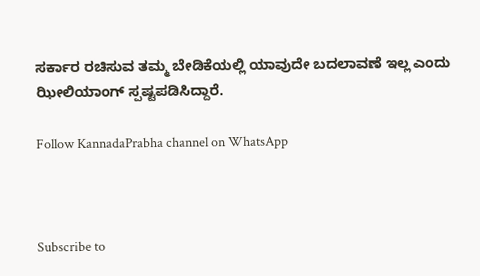ಸರ್ಕಾರ ರಚಿಸುವ ತಮ್ಮ ಬೇಡಿಕೆಯಲ್ಲಿ ಯಾವುದೇ ಬದಲಾವಣೆ ಇಲ್ಲ ಎಂದು ಝೀಲಿಯಾಂಗ್‌ ಸ್ಪಷ್ಟಪಡಿಸಿದ್ದಾರೆ.

Follow KannadaPrabha channel on WhatsApp



Subscribe to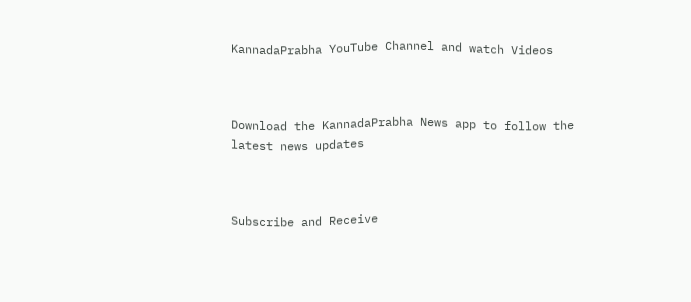KannadaPrabha YouTube Channel and watch Videos



Download the KannadaPrabha News app to follow the latest news updates



Subscribe and Receive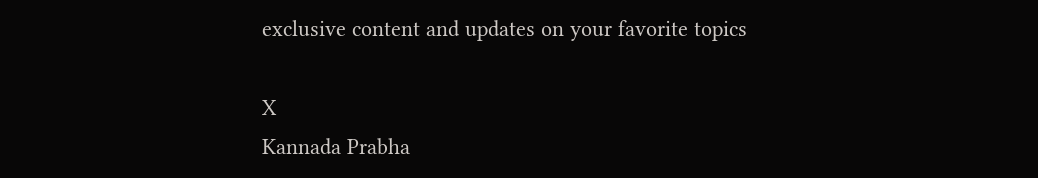exclusive content and updates on your favorite topics

X
Kannada Prabha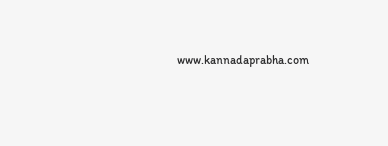www.kannadaprabha.com